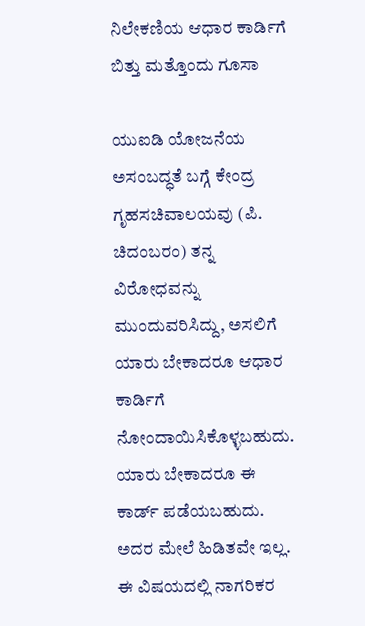ನಿಲೇಕಣಿಯ ಆಧಾರ ಕಾರ್ಡಿಗೆ ಬಿತ್ತು ಮತ್ತೊಂದು ಗೂಸಾ

ಯುಐಡಿ ಯೋಜನೆಯ ಅಸಂಬದ್ಧತೆ ಬಗ್ಗೆ ಕೇಂದ್ರ ಗೃಹಸಚಿವಾಲಯವು (ಪಿ. ಚಿದಂಬರಂ) ತನ್ನ ವಿರೋಧವನ್ನು ಮುಂದುವರಿಸಿದ್ದು, ಅಸಲಿಗೆ ಯಾರು ಬೇಕಾದರೂ ಆಧಾರ ಕಾರ್ಡಿಗೆ ನೋಂದಾಯಿಸಿಕೊಳ್ಳಬಹುದು. ಯಾರು ಬೇಕಾದರೂ ಈ ಕಾರ್ಡ್ ಪಡೆಯಬಹುದು. ಅದರ ಮೇಲೆ ಹಿಡಿತವೇ ಇಲ್ಲ.
ಈ ವಿಷಯದಲ್ಲಿ ನಾಗರಿಕರ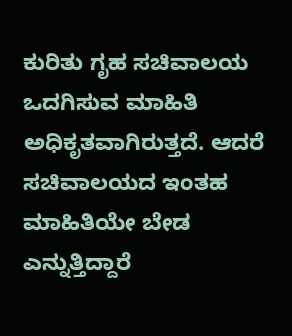ಕುರಿತು ಗೃಹ ಸಚಿವಾಲಯ ಒದಗಿಸುವ ಮಾಹಿತಿ ಅಧಿಕೃತವಾಗಿರುತ್ತದೆ. ಆದರೆ ಸಚಿವಾಲಯದ ಇಂತಹ ಮಾಹಿತಿಯೇ ಬೇಡ ಎನ್ನುತ್ತಿದ್ದಾರೆ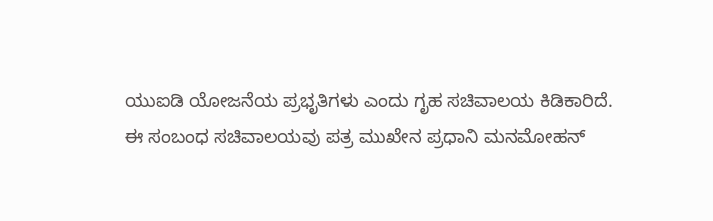ಯುಐಡಿ ಯೋಜನೆಯ ಪ್ರಭೃತಿಗಳು ಎಂದು ಗೃಹ ಸಚಿವಾಲಯ ಕಿಡಿಕಾರಿದೆ.
ಈ ಸಂಬಂಧ ಸಚಿವಾಲಯವು ಪತ್ರ ಮುಖೇನ ಪ್ರಧಾನಿ ಮನಮೋಹನ್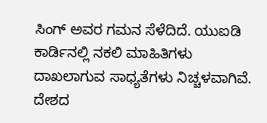ಸಿಂಗ್ ಅವರ ಗಮನ ಸೆಳೆದಿದೆ. ಯುಐಡಿ ಕಾರ್ಡಿನಲ್ಲಿ ನಕಲಿ ಮಾಹಿತಿಗಳು ದಾಖಲಾಗುವ ಸಾಧ್ಯತೆಗಳು ನಿಚ್ಚಳವಾಗಿವೆ. ದೇಶದ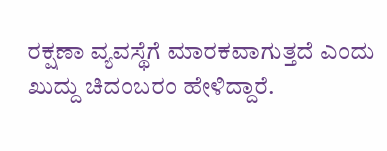ರಕ್ಷಣಾ ವ್ಯವಸ್ಥೆಗೆ ಮಾರಕವಾಗುತ್ತದೆ ಎಂದು ಖುದ್ದು ಚಿದಂಬರಂ ಹೇಳಿದ್ದಾರೆ.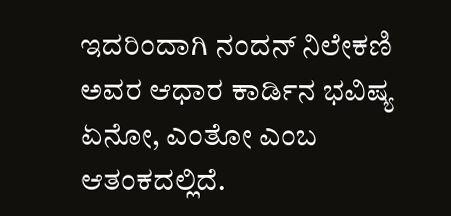ಇದರಿಂದಾಗಿ ನಂದನ್ ನಿಲೇಕಣಿ ಅವರ ಆಧಾರ ಕಾರ್ಡಿನ ಭವಿಷ್ಯ ಏನೋ, ಎಂತೋ ಎಂಬ ಆತಂಕದಲ್ಲಿದೆ.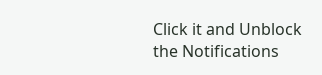Click it and Unblock the Notifications